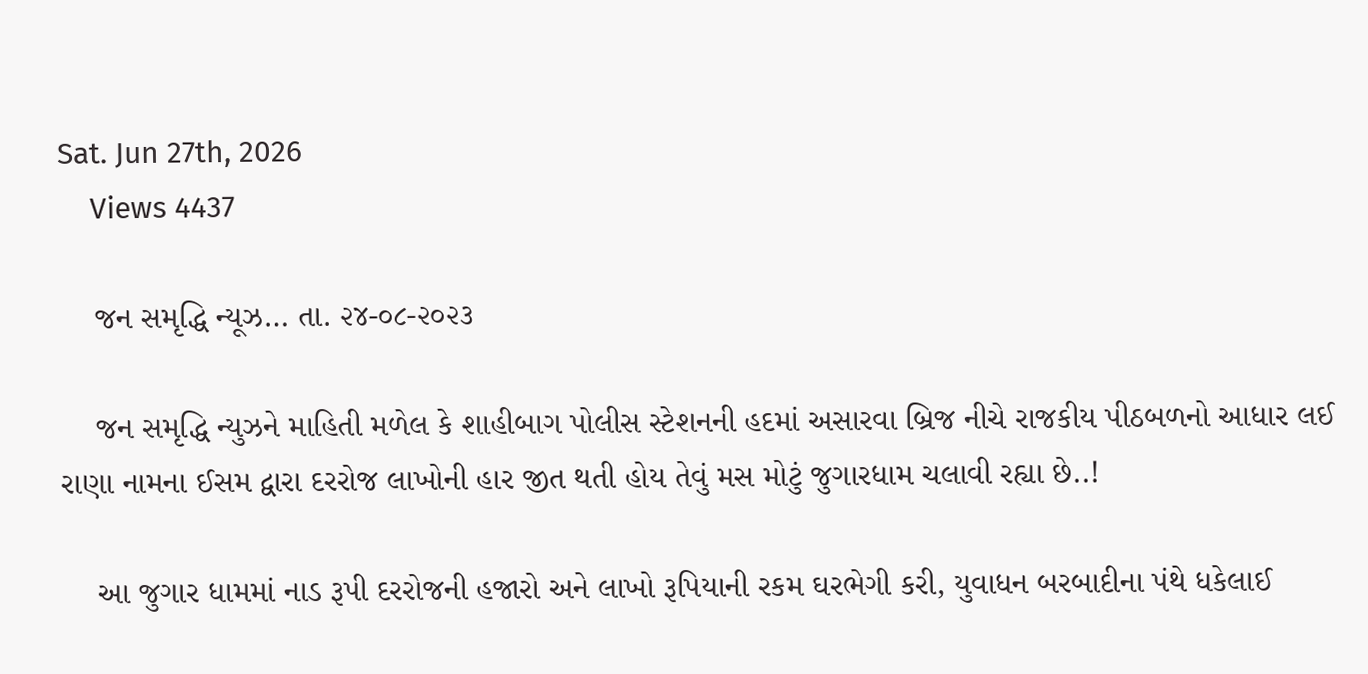Sat. Jun 27th, 2026
    Views 4437

    જન સમૃદ્ધિ ન્યૂઝ… તા. ૨૪-૦૮-૨૦૨૩

    જન સમૃદ્ધિ ન્યુઝને માહિતી મળેલ કે શાહીબાગ પોલીસ સ્ટેશનની હદમાં અસારવા બ્રિજ નીચે રાજકીય પીઠબળનો આધાર લઈ રાણા નામના ઈસમ દ્વારા દરરોજ લાખોની હાર જીત થતી હોય તેવું મસ મોટું જુગારધામ ચલાવી રહ્યા છે..!

    આ જુગાર ધામમાં નાડ રૂપી દરરોજની હજારો અને લાખો રૂપિયાની રકમ ઘરભેગી કરી, યુવાધન બરબાદીના પંથે ધકેલાઈ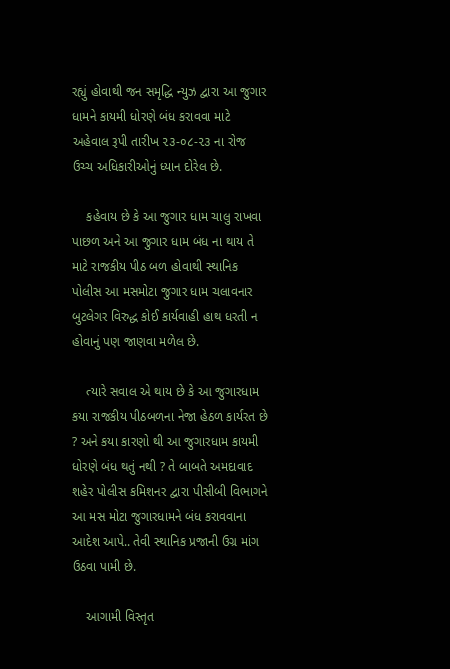રહ્યું હોવાથી જન સમૃદ્ધિ ન્યુઝ દ્વારા આ જુગાર ધામને કાયમી ધોરણે બંધ કરાવવા માટે અહેવાલ રૂપી તારીખ ૨૩-૦૮-૨૩ ના રોજ ઉચ્ચ અધિકારીઓનું ધ્યાન દોરેલ છે.

    કહેવાય છે કે આ જુગાર ધામ ચાલુ રાખવા પાછળ અને આ જુગાર ધામ બંધ ના થાય તે માટે રાજકીય પીઠ બળ હોવાથી સ્થાનિક પોલીસ આ મસમોટા જુગાર ધામ ચલાવનાર બુટલેગર વિરુદ્ધ કોઈ કાર્યવાહી હાથ ધરતી ન હોવાનું પણ જાણવા મળેલ છે.

    ત્યારે સવાલ એ થાય છે કે આ જુગારધામ કયા રાજકીય પીઠબળના નેજા હેઠળ કાર્યરત છે ? અને કયા કારણો થી આ જુગારધામ કાયમી ધોરણે બંધ થતું નથી ? તે બાબતે અમદાવાદ શહેર પોલીસ કમિશનર દ્વારા પીસીબી વિભાગને આ મસ મોટા જુગારધામને બંધ કરાવવાના આદેશ આપે.. તેવી સ્થાનિક પ્રજાની ઉગ્ર માંગ ઉઠવા પામી છે.

    આગામી વિસ્તૃત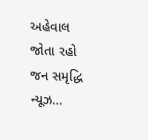અહેવાલ જોતા રહો જન સમૃદ્ધિ ન્યૂઝ…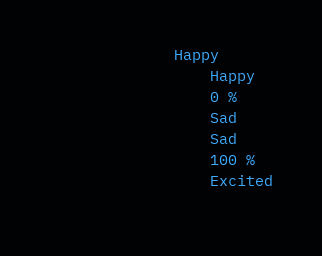Happy
    Happy
    0 %
    Sad
    Sad
    100 %
    Excited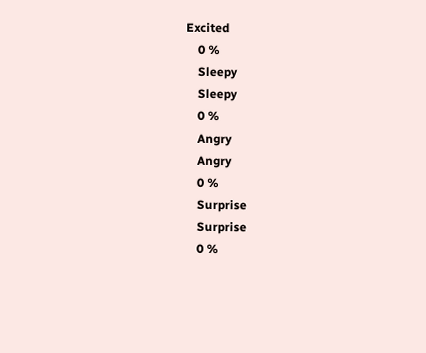Excited
    0 %
    Sleepy
    Sleepy
    0 %
    Angry
    Angry
    0 %
    Surprise
    Surprise
    0 %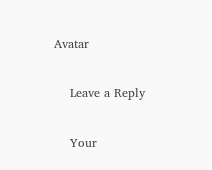Avatar

    Leave a Reply

    Your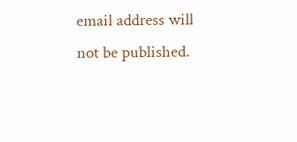email address will not be published.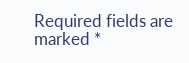Required fields are marked *